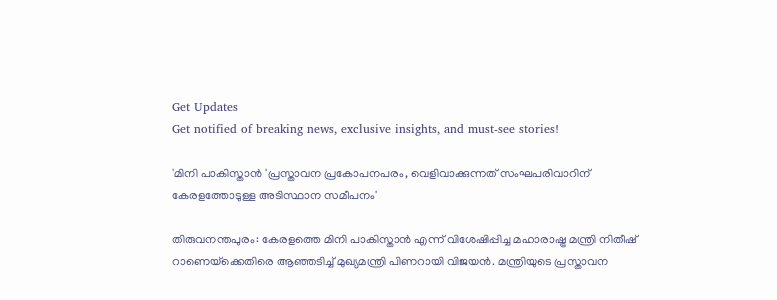Get Updates
Get notified of breaking news, exclusive insights, and must-see stories!

'മിനി പാകിസ്താൻ 'പ്രസ്താവന പ്രകോപനപരം, വെളിവാക്കുന്നത് സംഘപരിവാറിന് കേരളത്തോടുള്ള അടിസ്ഥാന സമീപനം'

തിരുവനന്തപുരം: കേരളത്തെ മിനി പാകിസ്താന്‍ എന്ന് വിശേഷിപ്പിച്ച മഹാരാഷ്ട്ര മന്ത്രി നിതീഷ് റാണെയ്‌ക്കെതിരെ ആഞ്ഞടിച്ച് മുഖ്യമന്ത്രി പിണറായി വിജയന്‍. മന്ത്രിയുടെ പ്രസ്താവന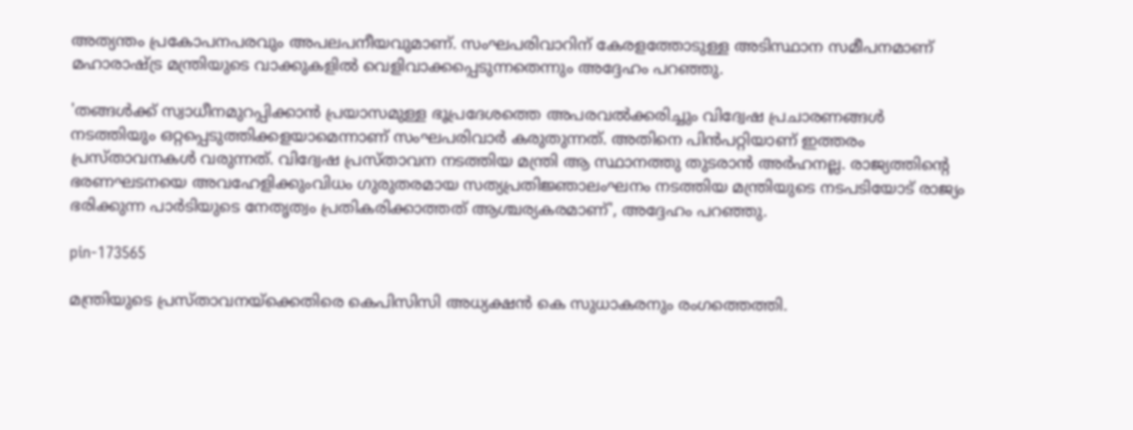അത്യന്തം പ്രകോപനപരവും അപലപനീയവുമാണ്. സംഘപരിവാറിന് കേരളത്തോടുള്ള അടിസ്ഥാന സമീപനമാണ് മഹാരാഷ്ട്ര മന്ത്രിയുടെ വാക്കുകളിൽ വെളിവാക്കപ്പെടുന്നതെന്നും അദ്ദേഹം പറഞ്ഞു.

'തങ്ങൾക്ക് സ്വാധീനമുറപ്പിക്കാൻ പ്രയാസമുള്ള ഭൂപ്രദേശത്തെ അപരവൽക്കരിച്ചും വിദ്വേഷ പ്രചാരണങ്ങൾ നടത്തിയും ഒറ്റപ്പെടുത്തിക്കളയാമെന്നാണ് സംഘപരിവാർ കരുതുന്നത്. അതിനെ പിൻപറ്റിയാണ് ഇത്തരം പ്രസ്താവനകൾ വരുന്നത്. വിദ്വേഷ പ്രസ്താവന നടത്തിയ മന്ത്രി ആ സ്ഥാനത്തു തുടരാൻ അർഹനല്ല. രാജ്യത്തിന്റെ ഭരണഘടനയെ അവഹേളിക്കുംവിധം ഗുരുതരമായ സത്യപ്രതിജ്ഞാലംഘനം നടത്തിയ മന്ത്രിയുടെ നടപടിയോട് രാജ്യം ഭരിക്കുന്ന പാർടിയുടെ നേതൃത്വം പ്രതികരിക്കാത്തത് ആശ്ചര്യകരമാണ്', അദ്ദേഹം പറഞ്ഞു.

pin-173565

മന്ത്രിയുടെ പ്രസ്താവനയ്ക്കെതിരെ കെപിസിസി അധ്യക്ഷൻ കെ സുധാകരനും രംഗത്തെത്തി.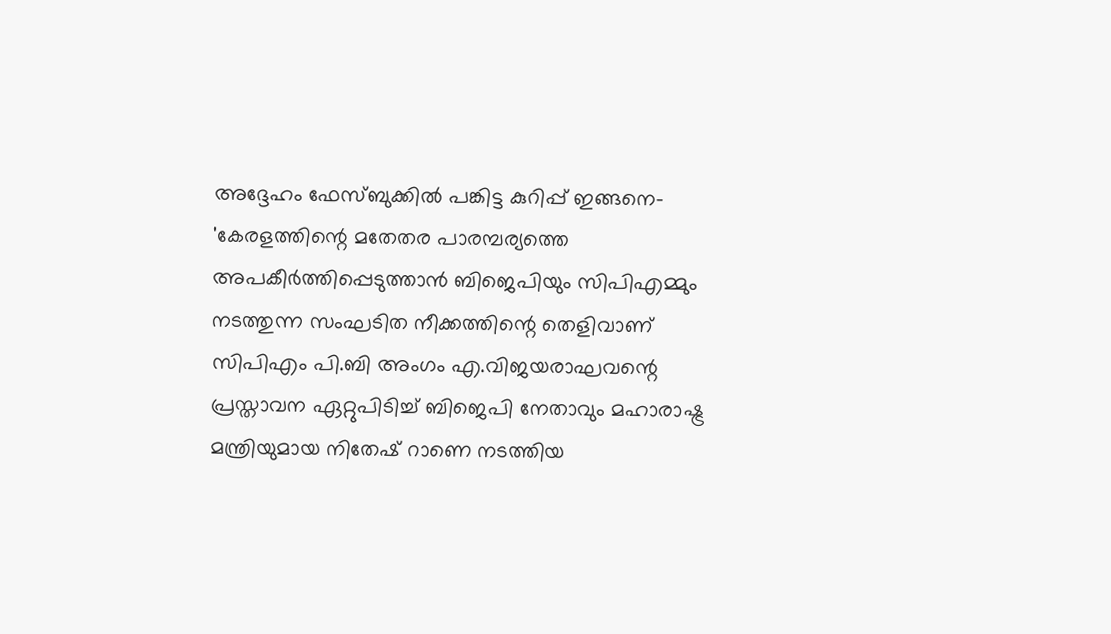അദ്ദേഹം ഫേസ്ബുക്കിൽ പങ്കിട്ട കുറിപ്പ് ഇങ്ങനെ- 'കേരളത്തിന്റെ മതേതര പാരമ്പര്യത്തെ അപകീര്‍ത്തിപ്പെടുത്താന്‍ ബിജെപിയും സിപിഎമ്മും നടത്തുന്ന സംഘടിത നീക്കത്തിന്റെ തെളിവാണ് സിപിഎം പി.ബി അംഗം എ.വിജയരാഘവന്റെ പ്രസ്താവന ഏറ്റുപിടിച്ച് ബിജെപി നേതാവും മഹാരാഷ്ട്ര മന്ത്രിയുമായ നിതേഷ് റാണെ നടത്തിയ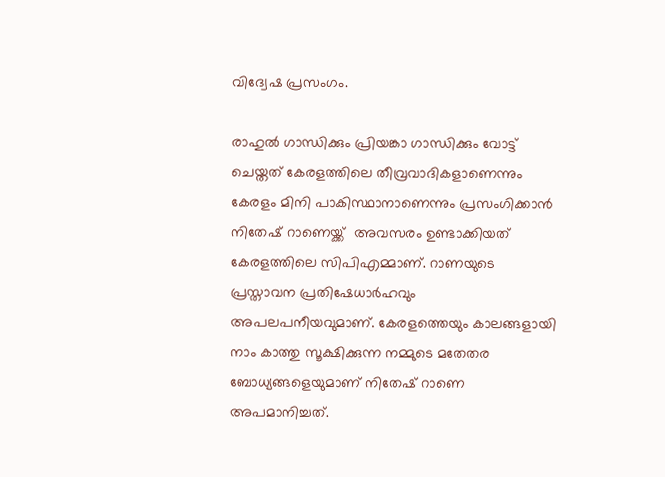വിദ്വേഷ പ്രസംഗം.

രാഹുല്‍ ഗാന്ധിക്കും പ്രിയങ്കാ ഗാന്ധിക്കും വോട്ട് ചെയ്തത് കേരളത്തിലെ തീവ്രവാദികളാണെന്നും കേരളം മിനി പാകിസ്ഥാനാണെന്നും പ്രസംഗിക്കാൻ നിതേഷ് റാണെയ്ക്ക് ‍ അവസരം ഉണ്ടാക്കിയത് കേരളത്തിലെ സിപിഎമ്മാണ്. റാണയുടെ പ്രസ്താവന പ്രതിഷേധാര്‍ഹവും അപലപനീയവുമാണ്. കേരളത്തെയും കാലങ്ങളായി നാം കാത്തു സൂക്ഷിക്കുന്ന നമ്മുടെ മതേതര ബോധ്യങ്ങളെയുമാണ് നിതേഷ് റാണെ അപമാനിച്ചത്.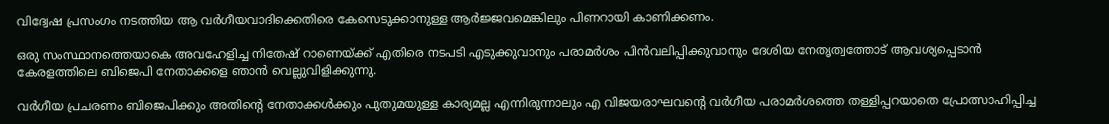വിദ്വേഷ പ്രസംഗം നടത്തിയ ആ വർഗീയവാദിക്കെതിരെ കേസെടുക്കാനുള്ള ആർജ്ജവമെങ്കിലും പിണറായി കാണിക്കണം.

ഒരു സംസ്ഥാനത്തെയാകെ അവഹേളിച്ച നിതേഷ് റാണെയ്ക്ക് എതിരെ നടപടി എടുക്കുവാനും പരാമർശം പിൻവലിപ്പിക്കുവാനും ദേശിയ നേതൃത്വത്തോട് ആവശ്യപ്പെടാൻ കേരളത്തിലെ ബിജെപി നേതാക്കളെ ഞാൻ വെല്ലുവിളിക്കുന്നു.

വര്‍ഗീയ പ്രചരണം ബിജെപിക്കും അതിന്റെ നേതാക്കൾക്കും പുതുമയുള്ള കാര്യമല്ല എന്നിരുന്നാലും എ വിജയരാഘവന്റെ വര്‍ഗീയ പരാമര്‍ശത്തെ തള്ളിപ്പറയാതെ പ്രോത്സാഹിപ്പിച്ച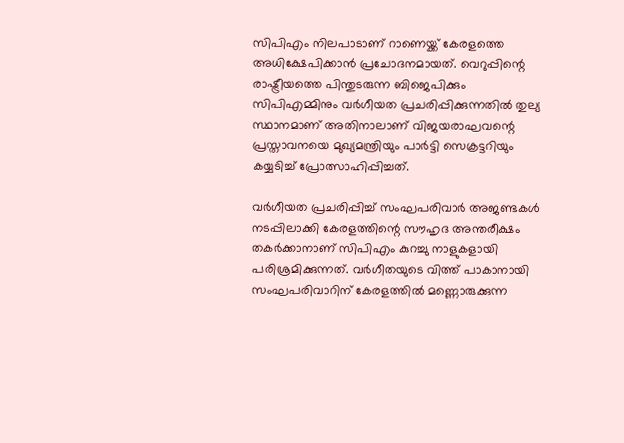സിപിഎം നിലപാടാണ് റാണെയ്ക്ക് കേരളത്തെ അധിക്ഷേപിക്കാന്‍ പ്രചോദനമായത്. വെറുപ്പിന്റെ രാഷ്ട്രീയത്തെ പിന്തുടരുന്ന ബിജെപിക്കും സിപിഎമ്മിനും വര്‍ഗീയത പ്രചരിപ്പിക്കുന്നതില്‍ തുല്യ സ്ഥാനമാണ് അതിനാലാണ് വിജയരാഘവന്റെ പ്രസ്താവനയെ മുഖ്യമന്ത്രിയും പാര്‍ട്ടി സെക്രട്ടറിയും കയ്യടിച്ച് പ്രോത്സാഹിപ്പിച്ചത്.

വർഗീയത പ്രചരിപ്പിച്ച് സംഘപരിവാര്‍ അജണ്ടകൾ നടപ്പിലാക്കി ‍കേരളത്തിന്റെ സൗഹൃദ അന്തരീക്ഷം തകര്‍ക്കാനാണ് സിപിഎം കുറച്ചു നാളുകളായി പരിശ്രമിക്കുന്നത്. വര്‍ഗീതയുടെ വിത്ത് പാകാനായി സംഘപരിവാറിന് കേരളത്തിൽ മണ്ണൊരുക്കുന്ന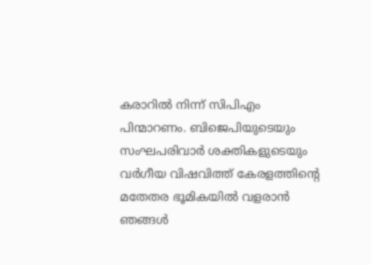കരാറിൽ നിന്ന് സിപിഎം പിന്മാറണം. ബിജെപിയുടെയും സംഘപരിവാര്‍ ശക്തികളുടെയും വർഗീയ വിഷവിത്ത് കേരളത്തിന്റെ മതേതര ഭൂമികയില്‍ വളരാൻ ഞങ്ങൾ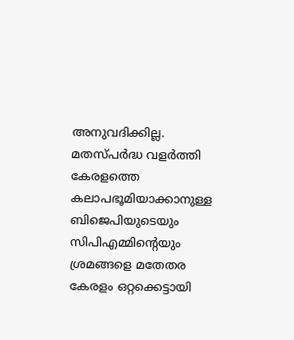അനുവദിക്കില്ല. മതസ്പര്‍ദ്ധ വളര്‍ത്തി കേരളത്തെ കലാപഭൂമിയാക്കാനുള്ള ബിജെപിയുടെയും സിപിഎമ്മിന്റെയും ശ്രമങ്ങളെ മതേതര കേരളം ഒറ്റക്കെട്ടായി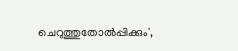ചെറുത്തുതോല്‍പ്പിക്കും',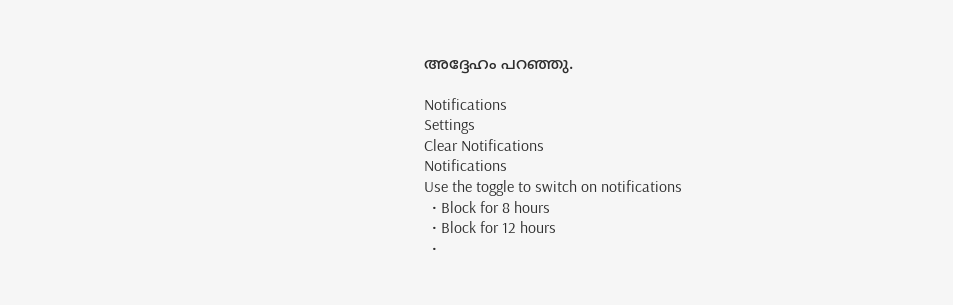അദ്ദേഹം പറഞ്ഞു.

Notifications
Settings
Clear Notifications
Notifications
Use the toggle to switch on notifications
  • Block for 8 hours
  • Block for 12 hours
  •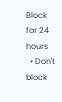Block for 24 hours
  • Don't block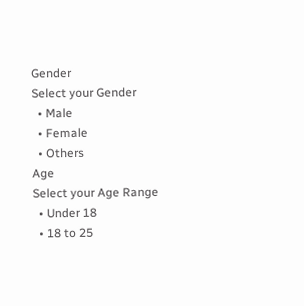Gender
Select your Gender
  • Male
  • Female
  • Others
Age
Select your Age Range
  • Under 18
  • 18 to 25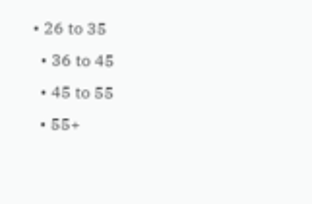• 26 to 35
  • 36 to 45
  • 45 to 55
  • 55+